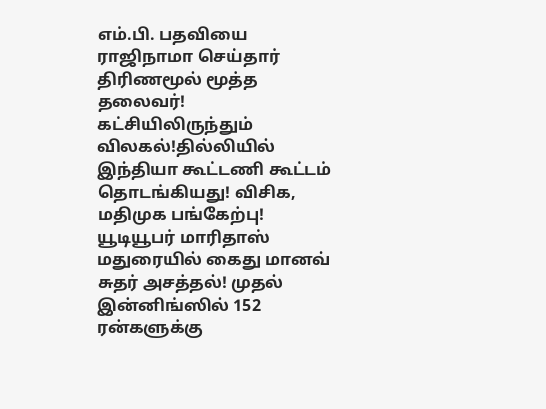எம்.பி. பதவியை ராஜிநாமா செய்தார் திரிணமூல் மூத்த தலைவர்! கட்சியிலிருந்தும் விலகல்!தில்லியில் இந்தியா கூட்டணி கூட்டம் தொடங்கியது! விசிக, மதிமுக பங்கேற்பு! யூடியூபர் மாரிதாஸ் மதுரையில் கைது மானவ் சுதர் அசத்தல்! முதல் இன்னிங்ஸில் 152 ரன்களுக்கு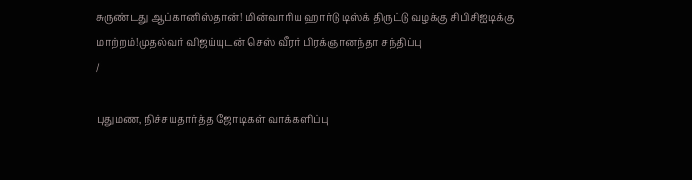சுருண்டது ஆப்கானிஸ்தான்! மின்வாரிய ஹார்டு டிஸ்க் திருட்டு வழக்கு சிபிசிஐடிக்கு மாற்றம்!முதல்வர் விஜய்யுடன் செஸ் வீரர் பிரக்ஞானந்தா சந்திப்பு
/

புதுமண, நிச்சயதார்த்த ஜோடிகள் வாக்களிப்பு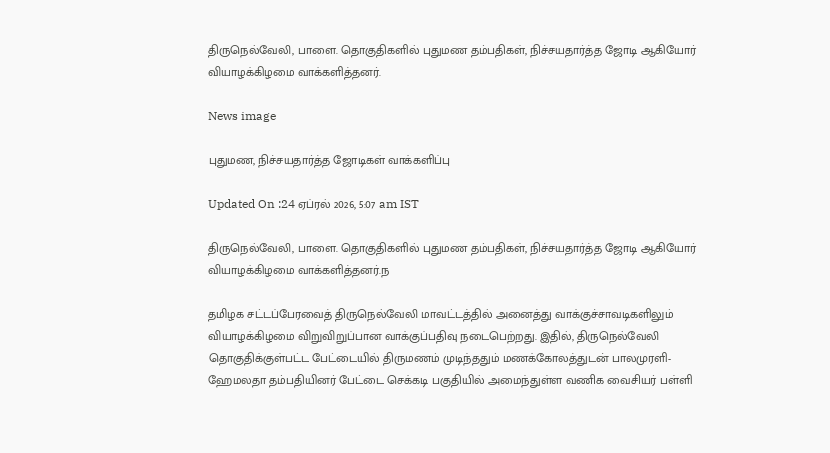திருநெல்வேலி, பாளை. தொகுதிகளில் புதுமண தம்பதிகள், நிச்சயதார்த்த ஜோடி ஆகியோர் வியாழக்கிழமை வாக்களித்தனர்.

News image

புதுமண, நிச்சயதார்த்த ஜோடிகள் வாக்களிப்பு

Updated On :24 ஏப்ரல் 2026, 5:07 am IST

திருநெல்வேலி, பாளை. தொகுதிகளில் புதுமண தம்பதிகள், நிச்சயதார்த்த ஜோடி ஆகியோர் வியாழக்கிழமை வாக்களித்தனர்.ந

தமிழக சட்டப்பேரவைத் திருநெல்வேலி மாவட்டத்தில் அனைத்து வாக்குச்சாவடிகளிலும் வியாழக்கிழமை விறுவிறுப்பான வாக்குப்பதிவு நடைபெற்றது. இதில், திருநெல்வேலி தொகுதிக்குள்பட்ட பேட்டையில் திருமணம் முடிந்ததும் மணக்கோலத்துடன் பாலமுரளி-ஹேமலதா தம்பதியினர் பேட்டை செக்கடி பகுதியில் அமைந்துள்ள வணிக வைசியர் பள்ளி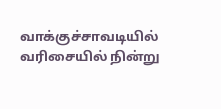வாக்குச்சாவடியில் வரிசையில் நின்று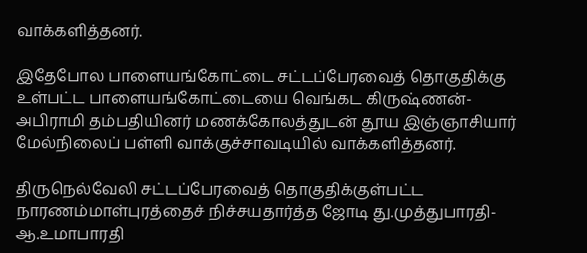வாக்களித்தனர்.

இதேபோல பாளையங்கோட்டை சட்டப்பேரவைத் தொகுதிக்கு உள்பட்ட பாளையங்கோட்டையை வெங்கட கிருஷ்ணன்- அபிராமி தம்பதியினர் மணக்கோலத்துடன் தூய இஞ்ஞாசியார் மேல்நிலைப் பள்ளி வாக்குச்சாவடியில் வாக்களித்தனர்.

திருநெல்வேலி சட்டப்பேரவைத் தொகுதிக்குள்பட்ட நாரணம்மாள்புரத்தைச் நிச்சயதார்த்த ஜோடி து.முத்துபாரதி-ஆ.உமாபாரதி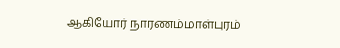ஆகியோர் நாரணம்மாள்புரம்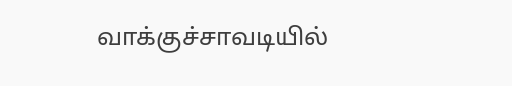வாக்குச்சாவடியில்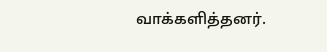வாக்களித்தனர்.